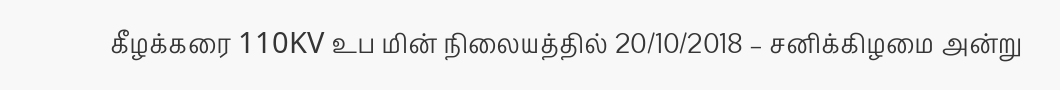கீழக்கரை 110KV உப மின் நிலையத்தில் 20/10/2018 – சனிக்கிழமை அன்று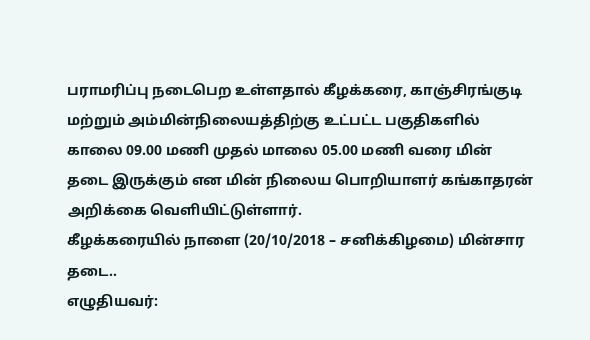பராமரிப்பு நடைபெற உள்ளதால் கீழக்கரை, காஞ்சிரங்குடி மற்றும் அம்மின்நிலையத்திற்கு உட்பட்ட பகுதிகளில் காலை 09.00 மணி முதல் மாலை 05.00 மணி வரை மின் தடை இருக்கும் என மின் நிலைய பொறியாளர் கங்காதரன் அறிக்கை வெளியிட்டுள்ளார்.
கீழக்கரையில் நாளை (20/10/2018 – சனிக்கிழமை) மின்சார தடை..
எழுதியவர்: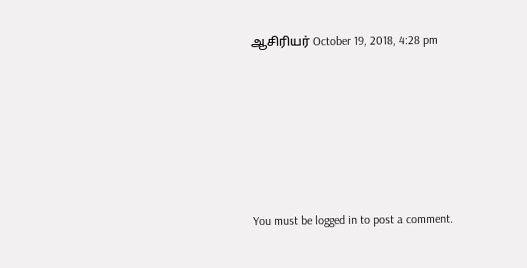ஆசிரியர் October 19, 2018, 4:28 pm






You must be logged in to post a comment.